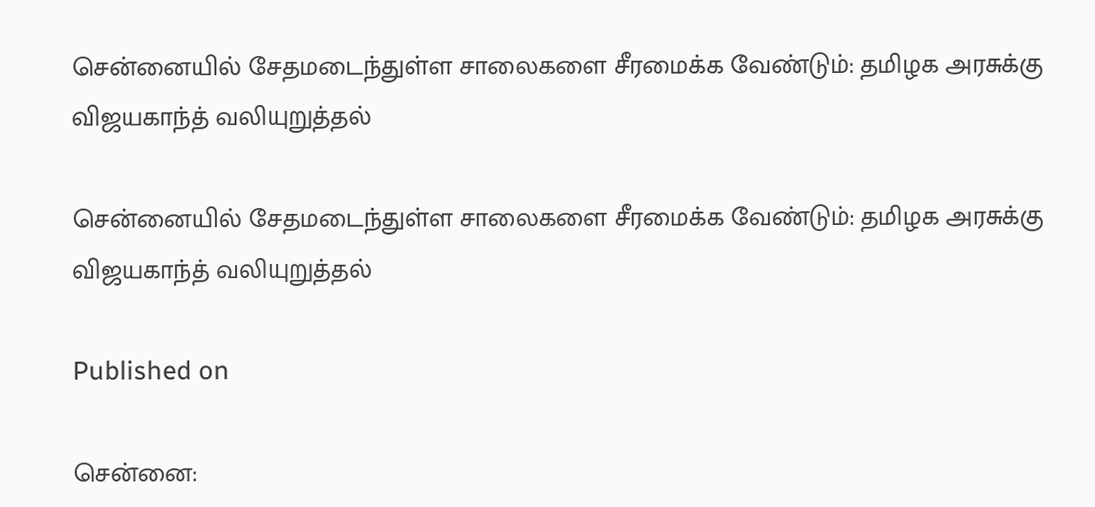சென்னையில் சேதமடைந்துள்ள சாலைகளை சீரமைக்க வேண்டும்: தமிழக அரசுக்கு விஜயகாந்த் வலியுறுத்தல்

சென்னையில் சேதமடைந்துள்ள சாலைகளை சீரமைக்க வேண்டும்: தமிழக அரசுக்கு விஜயகாந்த் வலியுறுத்தல்

Published on

சென்னை: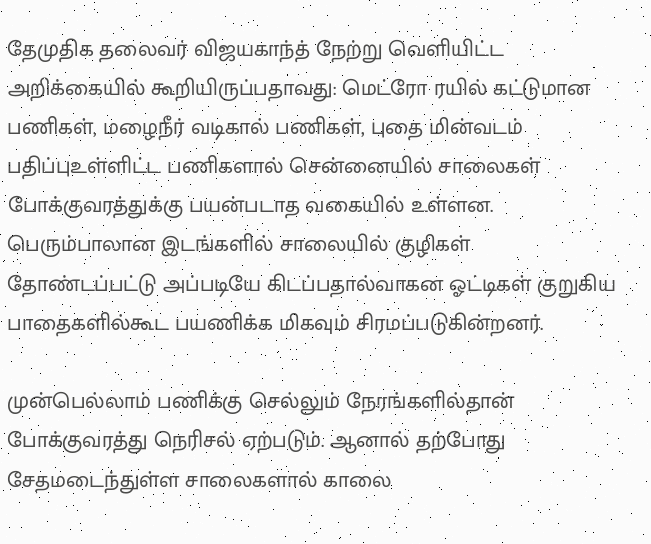தேமுதிக தலைவர் விஜயகாந்த் நேற்று வெளியிட்ட அறிக்கையில் கூறியிருப்பதாவது: மெட்ரோ ரயில் கட்டுமான பணிகள், மழைநீர் வடிகால் பணிகள், புதை மின்வடம் பதிப்புஉள்ளிட்ட பணிகளால் சென்னையில் சாலைகள் போக்குவரத்துக்கு பயன்படாத வகையில் உள்ளன. பெரும்பாலான இடங்களில் சாலையில் குழிகள் தோண்டப்பட்டு அப்படியே கிடப்பதால்வாகன ஓட்டிகள் குறுகிய பாதைகளில்கூட பயணிக்க மிகவும் சிரமப்படுகின்றனர்.

முன்பெல்லாம் பணிக்கு செல்லும் நேரங்களில்தான் போக்குவரத்து நெரிசல் ஏற்படும். ஆனால் தற்போது சேதமடைந்துள்ள சாலைகளால் காலை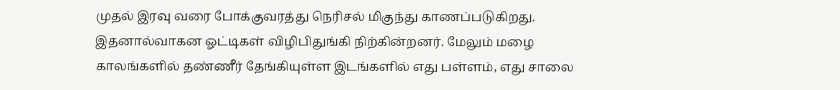முதல் இரவு வரை போக்குவரத்து நெரிசல் மிகுந்து காணப்படுகிறது. இதனால்வாகன ஓட்டிகள் விழிபிதுங்கி நிற்கின்றனர். மேலும் மழை காலங்களில் தண்ணீர் தேங்கியுள்ள இடங்களில் எது பள்ளம், எது சாலை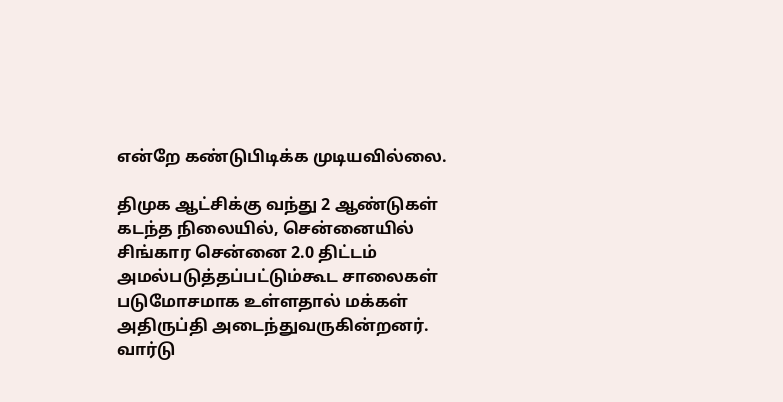என்றே கண்டுபிடிக்க முடியவில்லை.

திமுக ஆட்சிக்கு வந்து 2 ஆண்டுகள் கடந்த நிலையில், சென்னையில் சிங்கார சென்னை 2.0 திட்டம் அமல்படுத்தப்பட்டும்கூட சாலைகள் படுமோசமாக உள்ளதால் மக்கள் அதிருப்தி அடைந்துவருகின்றனர். வார்டு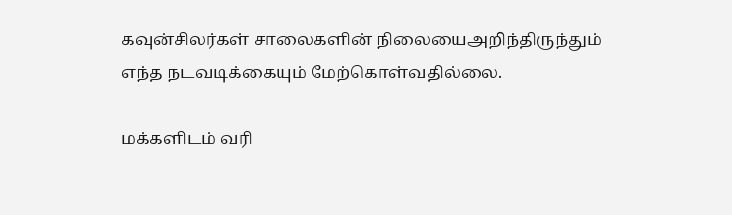கவுன்சிலர்கள் சாலைகளின் நிலையைஅறிந்திருந்தும் எந்த நடவடிக்கையும் மேற்கொள்வதில்லை.

மக்களிடம் வரி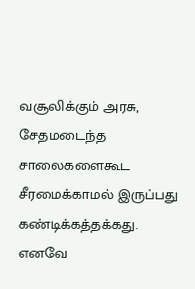வசூலிக்கும் அரசு, சேதமடைந்த சாலைகளைகூட சீரமைக்காமல் இருப்பது கண்டிக்கத்தக்கது. எனவே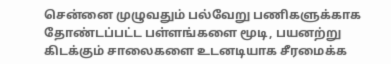சென்னை முழுவதும் பல்வேறு பணிகளுக்காக தோண்டப்பட்ட பள்ளங்களை மூடி, பயனற்று கிடக்கும் சாலைகளை உடனடியாக சீரமைக்க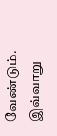வேண்டும். இவ்வாறு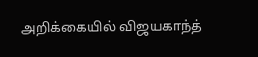அறிக்கையில் விஜயகாந்த்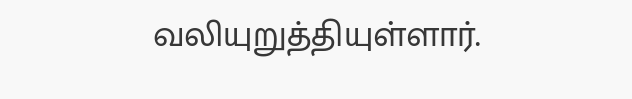வலியுறுத்தியுள்ளார்.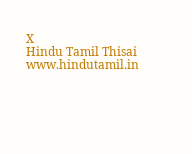X
Hindu Tamil Thisai
www.hindutamil.in